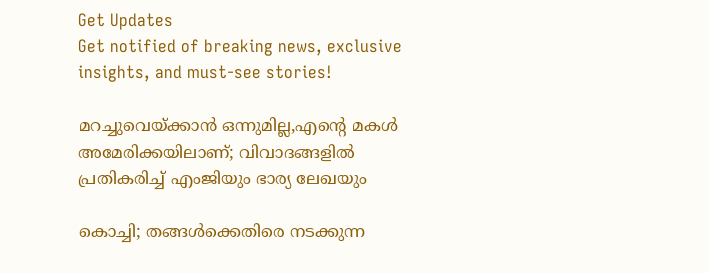Get Updates
Get notified of breaking news, exclusive insights, and must-see stories!

മറച്ചുവെയ്ക്കാൻ ഒന്നുമില്ല,എന്റെ മകൾ അമേരിക്കയിലാണ്; വിവാദങ്ങളിൽ പ്രതികരിച്ച് എംജിയും ഭാര്യ ലേഖയും

കൊച്ചി; തങ്ങൾക്കെതിരെ നടക്കുന്ന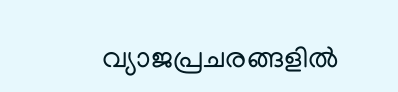വ്യാജപ്രചരങ്ങളിൽ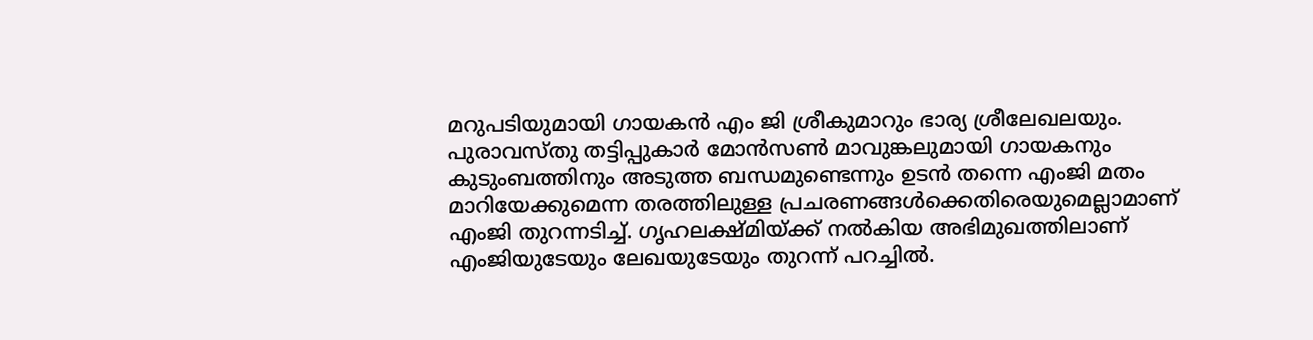മറുപടിയുമായി ഗായകൻ എം ജി ശ്രീകുമാറും ഭാര്യ ശ്രീലേഖലയും. പുരാവസ്തു തട്ടിപ്പുകാർ മോൻസൺ മാവുങ്കലുമായി ഗായകനും കുടുംബത്തിനും അടുത്ത ബന്ധമുണ്ടെന്നും ഉടൻ തന്നെ എംജി മതം മാറിയേക്കുമെന്ന തരത്തിലുള്ള പ്രചരണങ്ങൾക്കെതിരെയുമെല്ലാമാണ് എംജി തുറന്നടിച്ച്. ഗൃഹലക്ഷ്മിയ്ക്ക് നൽകിയ അഭിമുഖത്തിലാണ് എംജിയുടേയും ലേഖയുടേയും തുറന്ന് പറച്ചിൽ.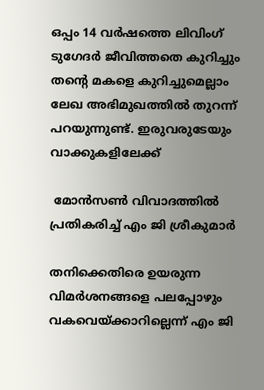ഒപ്പം 14 വർഷത്തെ ലിവിംഗ് ടുഗേദർ ജീവിത്തതെ കുറിച്ചും തന്റെ മകളെ കുറിച്ചുമെല്ലാം ലേഖ അഭിമുഖത്തിൽ തുറന്ന് പറയുന്നുണ്ട്. ഇരുവരുടേയും വാക്കുകളിലേക്ക്

 മോൻസൺ വിവാദത്തിൽ പ്രതികരിച്ച് എം ജി ശ്രീകുമാർ

തനിക്കെതിരെ ഉയരുന്ന വിമർശനങ്ങളെ പലപ്പോഴും വകവെയ്ക്കാറില്ലെന്ന് എം ജി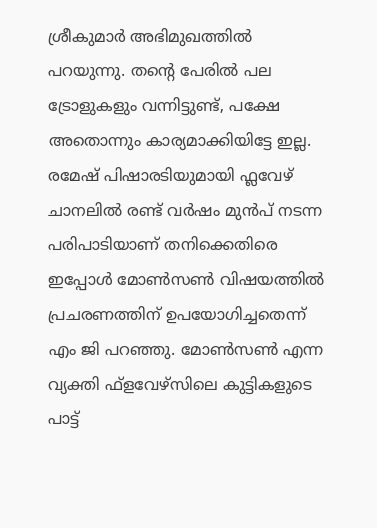ശ്രീകുമാർ അഭിമുഖത്തിൽ പറയുന്നു. തന്റെ പേരിൽ പല ട്രോളുകളും വന്നിട്ടുണ്ട്, പക്ഷേ അതൊന്നും കാര്യമാക്കിയിട്ടേ ഇല്ല. രമേഷ് പിഷാരടിയുമായി ഫ്ലവേഴ് ചാനലിൽ രണ്ട് വർഷം മുൻപ് നടന്ന പരിപാടിയാണ് തനിക്കെതിരെ ഇപ്പോൾ മോൺസൺ വിഷയത്തിൽ പ്രചരണത്തിന് ഉപയോഗിച്ചതെന്ന് എം ജി പറഞ്ഞു. മോൺസൺ എന്ന വ്യക്തി ഫ്ളവേഴ്സിലെ കുട്ടികളുടെ പാട്ട്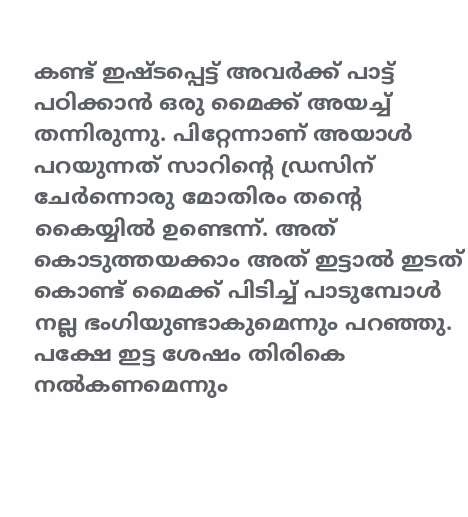കണ്ട് ഇഷ്ടപ്പെട്ട് അവർക്ക് പാട്ട് പഠിക്കാൻ ഒരു മൈക്ക് അയച്ച് തന്നിരുന്നു. പിറ്റേന്നാണ് അയാൾ പറയുന്നത് സാറിന്റെ ഡ്രസിന് ചേർന്നൊരു മോതിരം തന്റെ കൈയ്യിൽ ഉണ്ടെന്ന്. അത് കൊടുത്തയക്കാം അത് ഇട്ടാൽ ഇടത് കൊണ്ട് മൈക്ക് പിടിച്ച് പാടുമ്പോൾ നല്ല ഭംഗിയുണ്ടാകുമെന്നും പറഞ്ഞു. പക്ഷേ ഇട്ട ശേഷം തിരികെ നൽകണമെന്നും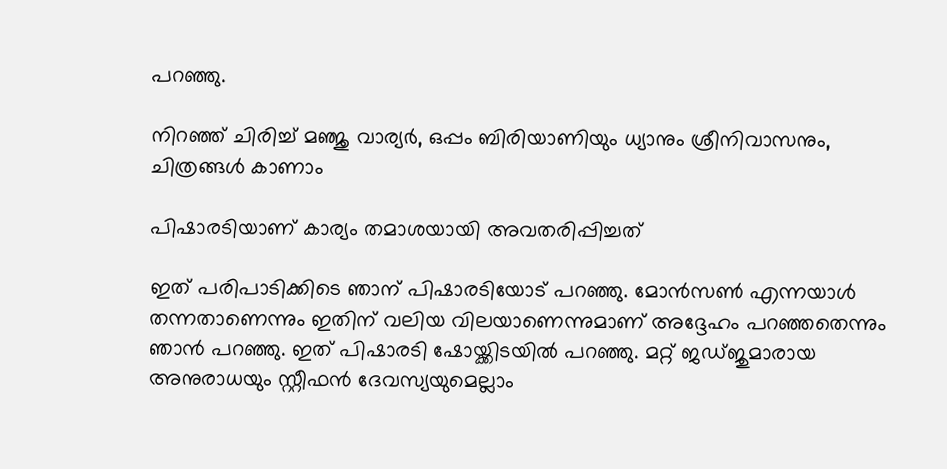പറഞ്ഞു.

നിറഞ്ഞ് ചിരിച്ച് മഞ്ജു വാര്യർ, ഒപ്പം ബിരിയാണിയും ധ്യാനും ശ്രീനിവാസനും, ചിത്രങ്ങൾ കാണാം

പിഷാരടിയാണ് കാര്യം തമാശയായി അവതരിപ്പിച്ചത്

ഇത് പരിപാടിക്കിടെ ഞാന് പിഷാരടിയോട് പറഞ്ഞു. മോൻസൺ എന്നയാൾ തന്നതാണെന്നും ഇതിന് വലിയ വിലയാണെന്നുമാണ് അദ്ദേഹം പറഞ്ഞതെന്നും ഞാൻ പറഞ്ഞു. ഇത് പിഷാരടി ഷോയ്ക്കിടയിൽ പറഞ്ഞു. മറ്റ് ജഡ്ജുമാരായ അനുരാധയും സ്റ്റീഫൻ ദേവസ്യയുമെല്ലാം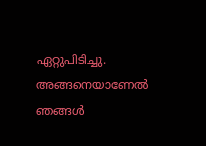ഏറ്റുപിടിച്ചു. അങ്ങനെയാണേൽ ഞങ്ങൾ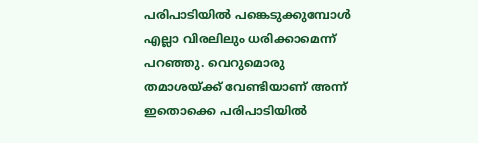പരിപാടിയിൽ പങ്കെടുക്കുമ്പോൾ എല്ലാ വിരലിലും ധരിക്കാമെന്ന് പറഞ്ഞു. വെറുമൊരു തമാശയ്ക്ക് വേണ്ടിയാണ് അന്ന് ഇതൊക്കെ പരിപാടിയിൽ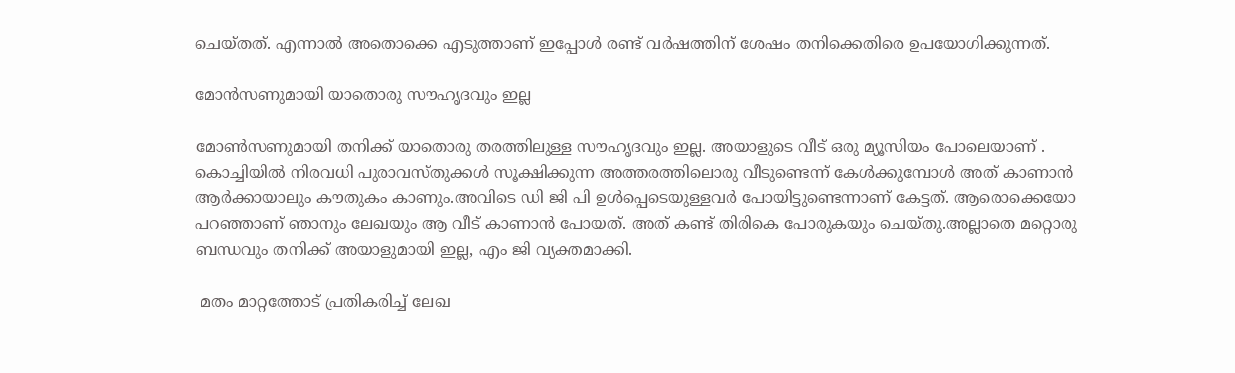ചെയ്തത്. എന്നാൽ അതൊക്കെ എടുത്താണ് ഇപ്പോൾ രണ്ട് വർഷത്തിന് ശേഷം തനിക്കെതിരെ ഉപയോഗിക്കുന്നത്.

മോൻസണുമായി യാതൊരു സൗഹൃദവും ഇല്ല

മോൺസണുമായി തനിക്ക് യാതൊരു തരത്തിലുള്ള സൗഹൃദവും ഇല്ല. അയാളുടെ വീട് ഒരു മ്യൂസിയം പോലെയാണ് . കൊച്ചിയിൽ നിരവധി പുരാവസ്തുക്കൾ സൂക്ഷിക്കുന്ന അത്തരത്തിലൊരു വീടുണ്ടെന്ന് കേൾക്കുമ്പോൾ അത് കാണാൻ ആർക്കായാലും കൗതുകം കാണും.അവിടെ ഡി ജി പി ഉൾപ്പെടെയുള്ളവർ പോയിട്ടുണ്ടെന്നാണ് കേട്ടത്. ആരൊക്കെയോ പറഞ്ഞാണ് ഞാനും ലേഖയും ആ വീട് കാണാൻ പോയത്. അത് കണ്ട് തിരികെ പോരുകയും ചെയ്തു.അല്ലാതെ മറ്റൊരു ബന്ധവും തനിക്ക് അയാളുമായി ഇല്ല, എം ജി വ്യക്തമാക്കി.

 മതം മാറ്റത്തോട് പ്രതികരിച്ച് ലേഖ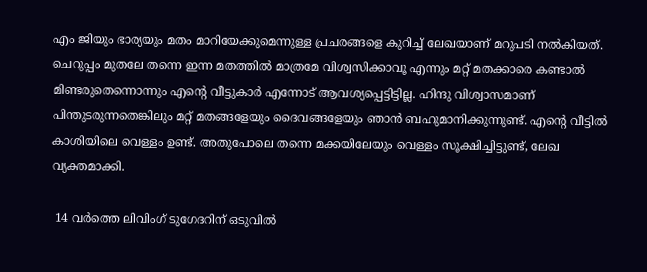എം ജിയും ഭാര്യയും മതം മാറിയേക്കുമെന്നുള്ള പ്രചരങ്ങളെ കുറിച്ച് ലേഖയാണ് മറുപടി നൽകിയത്. ചെറുപ്പം മുതലേ തന്നെ ഇന്ന മതത്തിൽ മാത്രമേ വിശ്വസിക്കാവൂ എന്നും മറ്റ് മതക്കാരെ കണ്ടാൽ മിണ്ടരുതെന്നൊന്നും എന്റെ വീട്ടുകാർ എന്നോട് ആവശ്യപ്പെട്ടിട്ടില്ല. ഹിന്ദു വിശ്വാസമാണ് പിന്തുടരുന്നതെങ്കിലും മറ്റ് മതങ്ങളേയും ദൈവങ്ങളേയും ഞാൻ ബഹുമാനിക്കുന്നുണ്ട്. എന്റെ വീട്ടിൽ കാശിയിലെ വെള്ളം ഉണ്ട്. അതുപോലെ തന്നെ മക്കയിലേയും വെള്ളം സൂക്ഷിച്ചിട്ടുണ്ട്, ലേഖ വ്യക്തമാക്കി.

 14 വർത്തെ ലിവിംഗ് ടുഗേദറിന് ഒടുവിൽ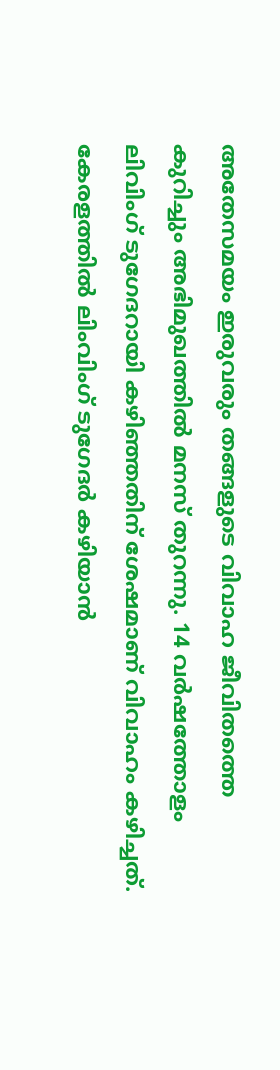അതേസമയം ഇരുവരും തങ്ങളുടെ വിവാഹ ജീവിതത്തെ കുറിച്ചും അഭിമുഖത്തിൽ മനസ് തുറന്നു. 14 വർഷത്തോളം ലിവിംഗ് ടുഗേദറായി കഴിഞ്ഞതിന് ശേഷമാണ് വിവാഹം കഴിച്ചത്. കേരളത്തിൽ ലിംവിംഗ് ടുഗേദർ കഴിയാൻ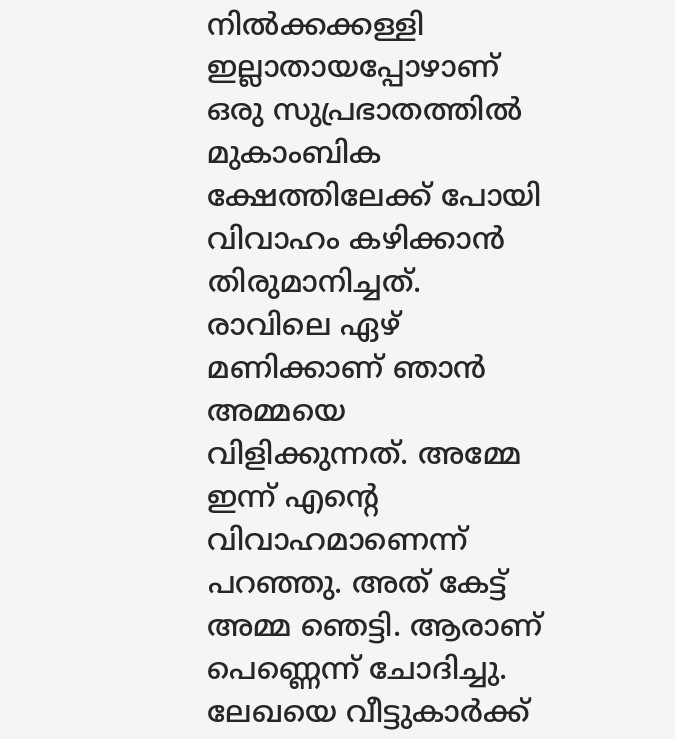നിൽക്കക്കള്ളി ഇല്ലാതായപ്പോഴാണ് ഒരു സുപ്രഭാതത്തിൽ മുകാംബിക ക്ഷേത്തിലേക്ക് പോയി വിവാഹം കഴിക്കാൻ തിരുമാനിച്ചത്. രാവിലെ ഏഴ് മണിക്കാണ് ഞാൻ അമ്മയെ വിളിക്കുന്നത്. അമ്മേ ഇന്ന് എന്റെ വിവാഹമാണെന്ന് പറഞ്ഞു. അത് കേട്ട് അമ്മ ഞെട്ടി. ആരാണ് പെണ്ണെന്ന് ചോദിച്ചു. ലേഖയെ വീട്ടുകാർക്ക്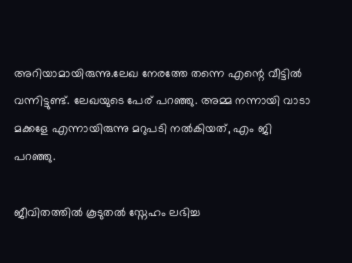അറിയാമായിരുന്നു.ലേഖ നേരത്തേ തന്നെ എന്റെ വീട്ടിൽ വന്നിട്ടുണ്ട്. ലേഖയുടെ പേര് പറഞ്ഞു. അമ്മ നന്നായി വാടാ മക്കളേ എന്നായിരുന്നു മറുപടി നൽകിയത്, എം ജി പറഞ്ഞു.

ജീവിതത്തിൽ കൂടുതൽ സ്നേഹം ലഭിച്ച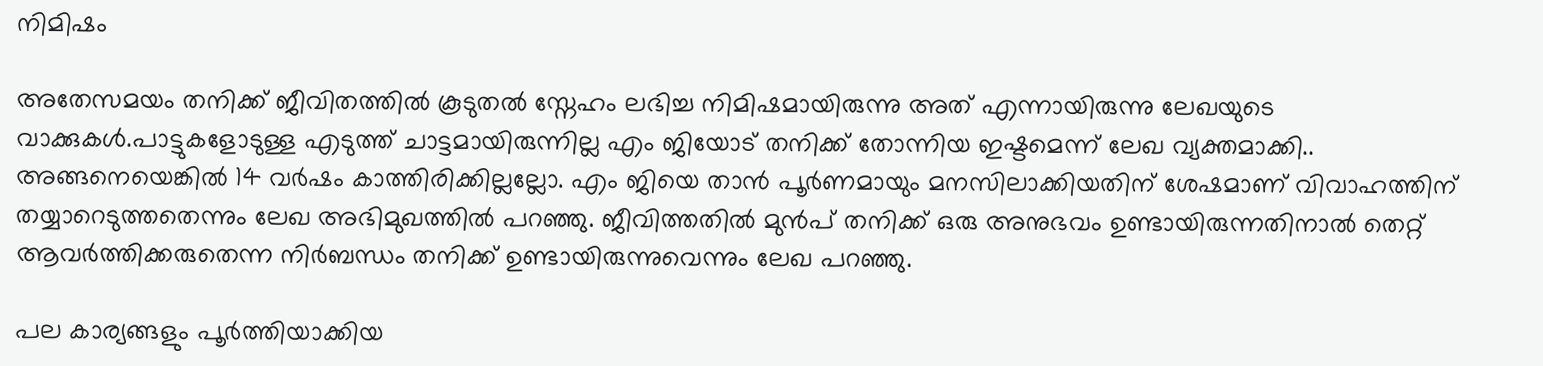നിമിഷം

അതേസമയം തനിക്ക് ജീവിതത്തിൽ കൂടുതൽ സ്നേഹം ലഭിച്ച നിമിഷമായിരുന്നു അത് എന്നായിരുന്നു ലേഖയുടെ വാക്കുകൾ.പാട്ടുകളോടുള്ള എടുത്ത് ചാട്ടമായിരുന്നില്ല എം ജിയോട് തനിക്ക് തോന്നിയ ഇഷ്ടമെന്ന് ലേഖ വ്യക്തമാക്കി.. അങ്ങനെയെങ്കിൽ 14 വർഷം കാത്തിരിക്കില്ലല്ലോ. എം ജിയെ താൻ പൂർണമായും മനസിലാക്കിയതിന് ശേഷമാണ് വിവാഹത്തിന് തയ്യാറെടുത്തതെന്നും ലേഖ അഭിമുഖത്തിൽ പറഞ്ഞു. ജീവിത്തതിൽ മുൻപ് തനിക്ക് ഒരു അനുഭവം ഉണ്ടായിരുന്നതിനാൽ തെറ്റ് ആവർത്തിക്കരുതെന്ന നിർബന്ധം തനിക്ക് ഉണ്ടായിരുന്നുവെന്നും ലേഖ പറഞ്ഞു.

പല കാര്യങ്ങളും പൂർത്തിയാക്കിയ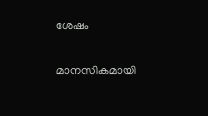ശേഷം

മാനസികമായി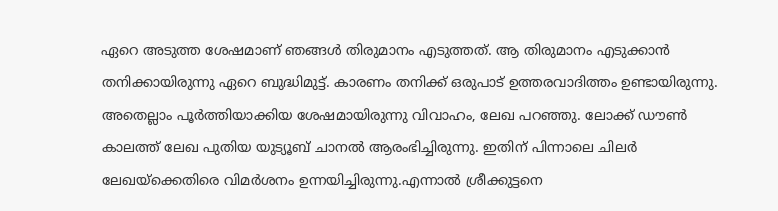ഏറെ അടുത്ത ശേഷമാണ് ഞങ്ങൾ തിരുമാനം എടുത്തത്. ആ തിരുമാനം എടുക്കാൻ തനിക്കായിരുന്നു ഏറെ ബുദ്ധിമുട്ട്. കാരണം തനിക്ക് ഒരുപാട് ഉത്തരവാദിത്തം ഉണ്ടായിരുന്നു. അതെല്ലാം പൂർത്തിയാക്കിയ ശേഷമായിരുന്നു വിവാഹം, ലേഖ പറഞ്ഞു. ലോക്ക് ഡൗൺ കാലത്ത് ലേഖ പുതിയ യുട്യൂബ് ചാനൽ ആരംഭിച്ചിരുന്നു. ഇതിന് പിന്നാലെ ചിലർ ലേഖയ്ക്കെതിരെ വിമർശനം ഉന്നയിച്ചിരുന്നു.എന്നാൽ ശ്രീക്കുട്ടനെ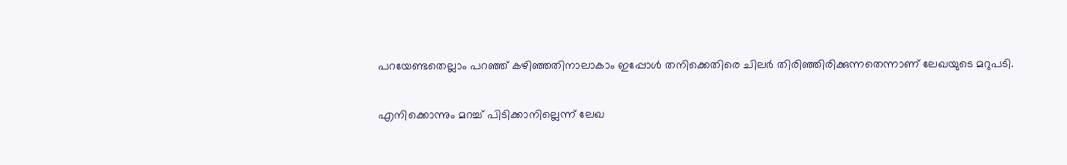പറയേണ്ടതെല്ലാം പറഞ്ഞ് കഴിഞ്ഞതിനാലാകാം ഇപ്പോൾ തനിക്കെതിരെ ചിലർ തിരിഞ്ഞിരിക്കുന്നതെന്നാണ് ലേഖയുടെ മറുപടി.

എനിക്കൊന്നും മറച്ച് പിടിക്കാനില്ലെന്ന് ലേഖ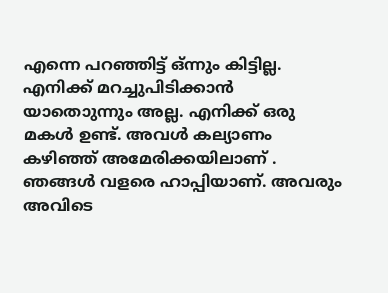എന്നെ പറഞ്ഞിട്ട് ഒ്ന്നും കിട്ടില്ല. എനിക്ക് മറച്ചുപിടിക്കാൻ യാതൊുന്നും അല്ല. എനിക്ക് ഒരു മകൾ ഉണ്ട്. അവൾ കല്യാണം കഴിഞ്ഞ് അമേരിക്കയിലാണ് . ഞങ്ങൾ വളരെ ഹാപ്പിയാണ്. അവരും അവിടെ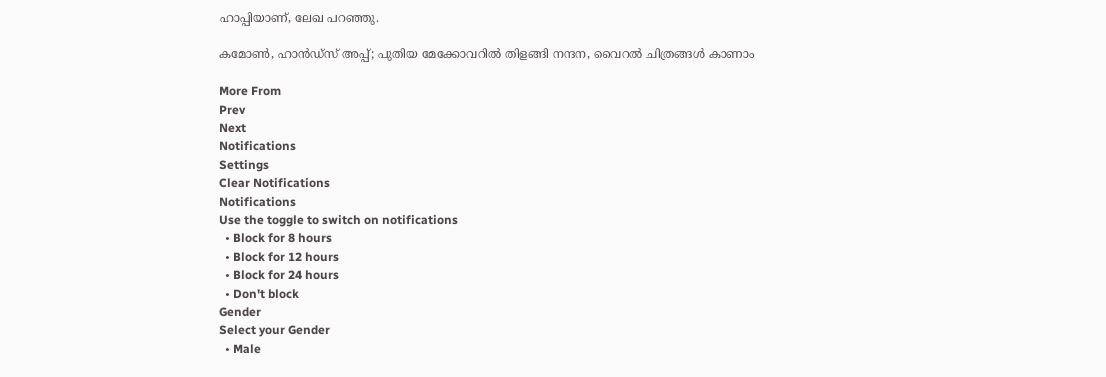ഹാപ്പിയാണ്, ലേഖ പറഞ്ഞു.

കമോണ്‍, ഹാന്‍ഡ്‌സ് അപ്പ്; പുതിയ മേക്കോവറില്‍ തിളങ്ങി നന്ദന, വൈറല്‍ ചിത്രങ്ങള്‍ കാണാം

More From
Prev
Next
Notifications
Settings
Clear Notifications
Notifications
Use the toggle to switch on notifications
  • Block for 8 hours
  • Block for 12 hours
  • Block for 24 hours
  • Don't block
Gender
Select your Gender
  • Male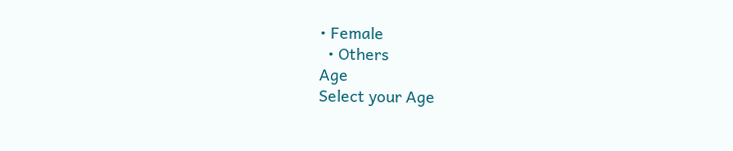• Female
  • Others
Age
Select your Age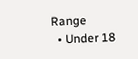Range
  • Under 18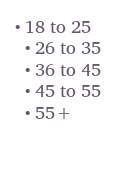• 18 to 25
  • 26 to 35
  • 36 to 45
  • 45 to 55
  • 55+